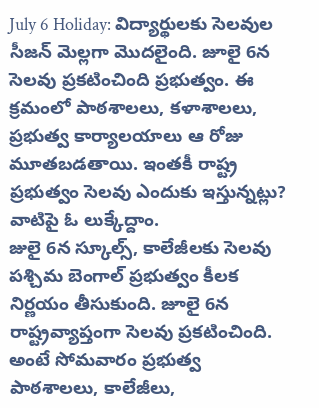July 6 Holiday: విద్యార్థులకు సెలవుల సీజన్ మెల్లగా మొదలైంది. జూలై 6న సెలవు ప్రకటించింది ప్రభుత్వం. ఈ క్రమంలో పాఠశాలలు, కళాశాలలు, ప్రభుత్వ కార్యాలయాలు ఆ రోజు మూతబడతాయి. ఇంతకీ రాష్ట్ర ప్రభుత్వం సెలవు ఎందుకు ఇస్తున్నట్లు? వాటిపై ఓ లుక్కేద్దాం.
జులై 6న స్కూల్స్, కాలేజీలకు సెలవు
పశ్చిమ బెంగాల్ ప్రభుత్వం కీలక నిర్ణయం తీసుకుంది. జూలై 6న రాష్ట్రవ్యాప్తంగా సెలవు ప్రకటించింది. అంటే సోమవారం ప్రభుత్వ పాఠశాలలు, కాలేజీలు,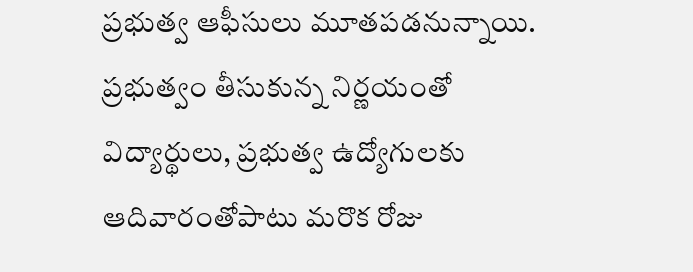ప్రభుత్వ ఆఫీసులు మూతపడనున్నాయి. ప్రభుత్వం తీసుకున్న నిర్ణయంతో విద్యార్థులు, ప్రభుత్వ ఉద్యోగులకు ఆదివారంతోపాటు మరొక రోజు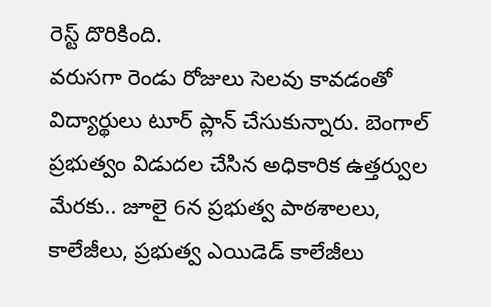రెస్ట్ దొరికింది.
వరుసగా రెండు రోజులు సెలవు కావడంతో విద్యార్థులు టూర్ ప్లాన్ చేసుకున్నారు. బెంగాల్ ప్రభుత్వం విడుదల చేసిన అధికారిక ఉత్తర్వుల మేరకు.. జూలై 6న ప్రభుత్వ పాఠశాలలు, కాలేజీలు, ప్రభుత్వ ఎయిడెడ్ కాలేజీలు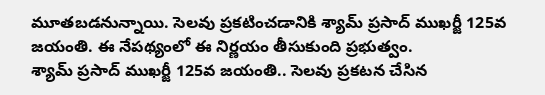మూతబడనున్నాయి. సెలవు ప్రకటించడానికి శ్యామ్ ప్రసాద్ ముఖర్జీ 125వ జయంతి. ఈ నేపథ్యంలో ఈ నిర్ణయం తీసుకుంది ప్రభుత్వం.
శ్యామ్ ప్రసాద్ ముఖర్జీ 125వ జయంతి.. సెలవు ప్రకటన చేసిన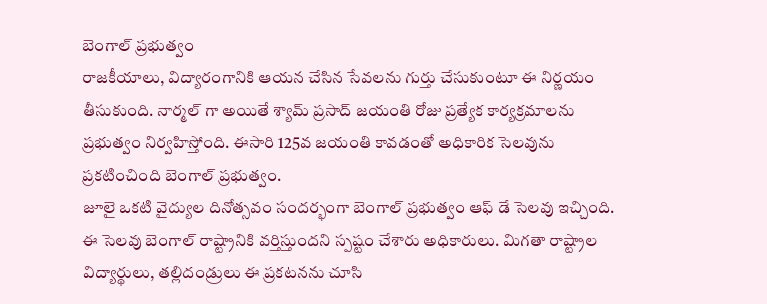బెంగాల్ ప్రభుత్వం
రాజకీయాలు, విద్యారంగానికి ఆయన చేసిన సేవలను గుర్తు చేసుకుంటూ ఈ నిర్ణయం తీసుకుంది. నార్మల్ గా అయితే శ్యామ్ ప్రసాద్ జయంతి రోజు ప్రత్యేక కార్యక్రమాలను ప్రభుత్వం నిర్వహిస్తోంది. ఈసారి 125వ జయంతి కావడంతో అధికారిక సెలవును ప్రకటించింది బెంగాల్ ప్రభుత్వం.
జూలై ఒకటి వైద్యుల దినోత్సవం సందర్భంగా బెంగాల్ ప్రభుత్వం ఆఫ్ డే సెలవు ఇచ్చింది. ఈ సెలవు బెంగాల్ రాష్ట్రానికి వర్తిస్తుందని స్పష్టం చేశారు అధికారులు. మిగతా రాష్ట్రాల విద్యార్థులు, తల్లిదండ్రులు ఈ ప్రకటనను చూసి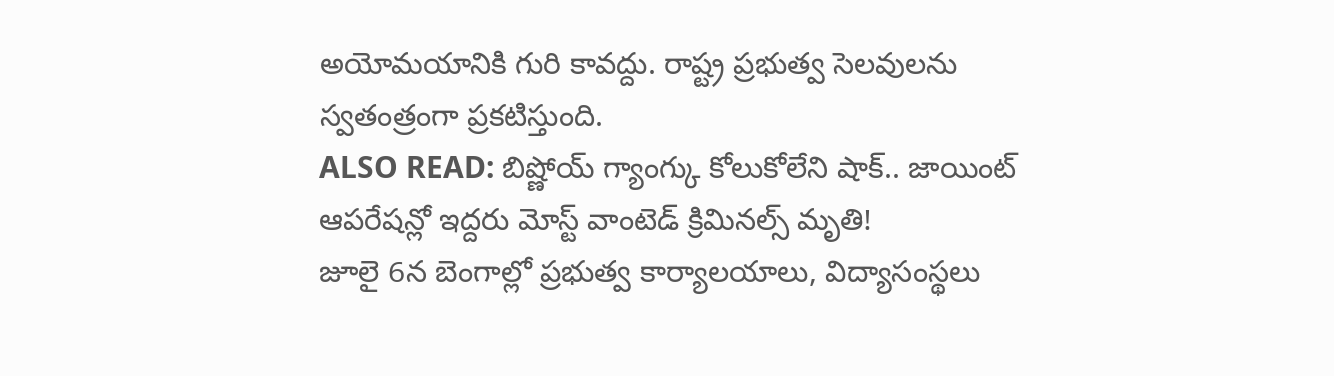అయోమయానికి గురి కావద్దు. రాష్ట్ర ప్రభుత్వ సెలవులను స్వతంత్రంగా ప్రకటిస్తుంది.
ALSO READ: బిష్ణోయ్ గ్యాంగ్కు కోలుకోలేని షాక్.. జాయింట్ ఆపరేషన్లో ఇద్దరు మోస్ట్ వాంటెడ్ క్రిమినల్స్ మృతి!
జూలై 6న బెంగాల్లో ప్రభుత్వ కార్యాలయాలు, విద్యాసంస్థలు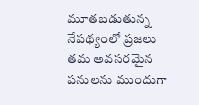మూతబడుతున్న నేపథ్యంలో ప్రజలు తమ అవసరమైన పనులను ముందుగా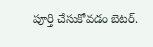పూర్తి చేసుకోవడం బెటర్.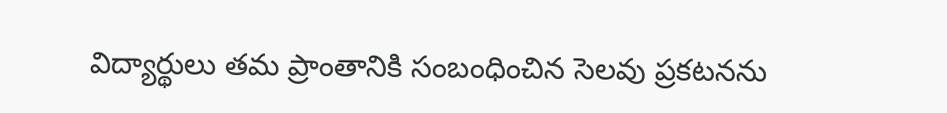విద్యార్థులు తమ ప్రాంతానికి సంబంధించిన సెలవు ప్రకటనను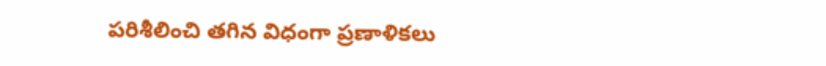పరిశీలించి తగిన విధంగా ప్రణాళికలు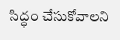సిద్ధం చేసుకోవాలని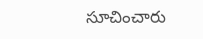సూచించారు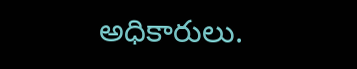అధికారులు.